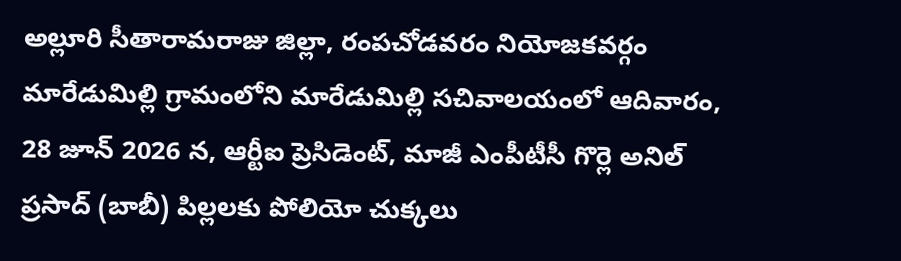అల్లూరి సీతారామరాజు జిల్లా, రంపచోడవరం నియోజకవర్గం మారేడుమిల్లి గ్రామంలోని మారేడుమిల్లి సచివాలయంలో ఆదివారం, 28 జూన్ 2026 న, ఆర్టీఐ ప్రెసిడెంట్, మాజీ ఎంపీటీసీ గొర్లె అనిల్ ప్రసాద్ (బాబీ) పిల్లలకు పోలియో చుక్కలు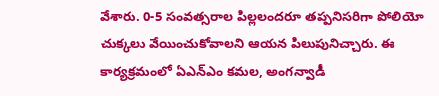వేశారు. 0-5 సంవత్సరాల పిల్లలందరూ తప్పనిసరిగా పోలియో చుక్కలు వేయించుకోవాలని ఆయన పిలుపునిచ్చారు. ఈ కార్యక్రమంలో ఏఎన్ఎం కమల, అంగన్వాడీ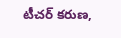టీచర్ కరుణ,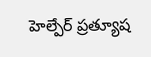హెల్పేర్ ప్రత్యూష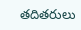తదితరులు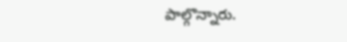పాల్గొన్నారు.